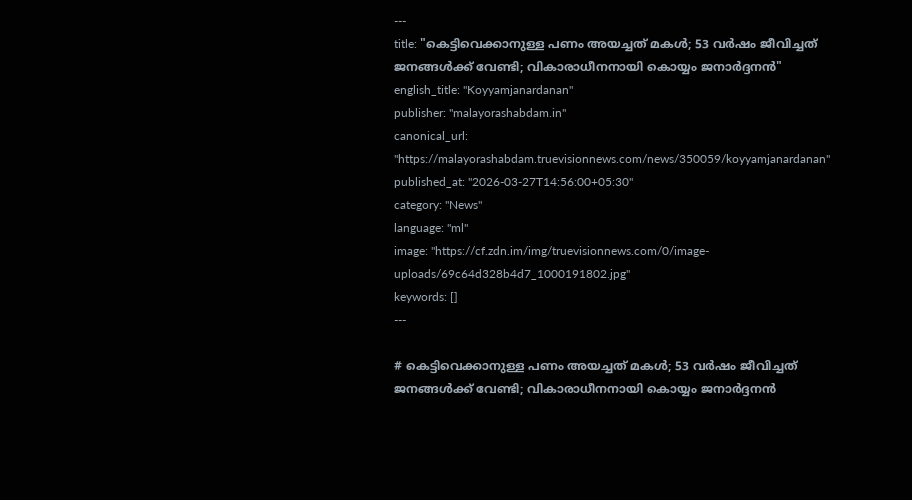---
title: "കെട്ടിവെക്കാനുള്ള പണം അയച്ചത് മകള്‍; 53 വര്‍ഷം ജീവിച്ചത് ജനങ്ങള്‍ക്ക് വേണ്ടി; വികാരാധീനനായി കൊയ്യം ജനാര്‍ദ്ദനൻ"
english_title: "Koyyamjanardanan"
publisher: "malayorashabdam.in"
canonical_url: "https://malayorashabdam.truevisionnews.com/news/350059/koyyamjanardanan"
published_at: "2026-03-27T14:56:00+05:30"
category: "News"
language: "ml"
image: "https://cf.zdn.im/img/truevisionnews.com/0/image-uploads/69c64d328b4d7_1000191802.jpg"
keywords: []
---

# കെട്ടിവെക്കാനുള്ള പണം അയച്ചത് മകള്‍; 53 വര്‍ഷം ജീവിച്ചത് ജനങ്ങള്‍ക്ക് വേണ്ടി; വികാരാധീനനായി കൊയ്യം ജനാര്‍ദ്ദനൻ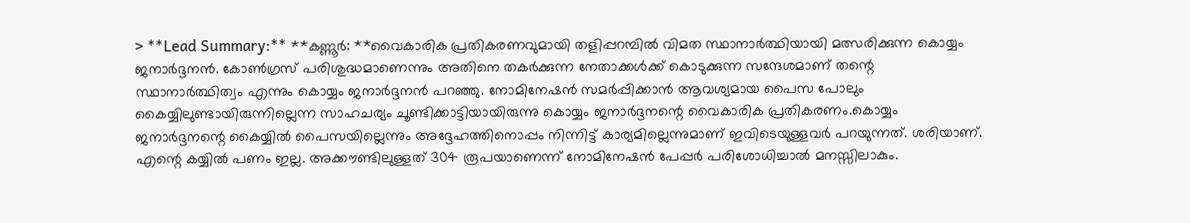> **Lead Summary:** **കണ്ണൂര്‍: **വൈകാരിക പ്രതികരണവുമായി തളിപ്പറമ്പില്‍ വിമത സ്ഥാനാര്‍ത്ഥിയായി മത്സരിക്കുന്ന കൊയ്യം ജനാര്‍ദ്ദനന്‍. കോണ്‍ഗ്രസ് പരിശുദ്ധമാണെന്നും അതിനെ തകര്‍ക്കുന്ന നേതാക്കള്‍ക്ക് കൊടുക്കുന്ന സന്ദേശമാണ് തന്റെ സ്ഥാനാര്‍ത്ഥിത്വം എന്നും കൊയ്യം ജനാര്‍ദ്ദനന്‍ പറഞ്ഞു. നോമിനേഷന്‍ സമര്‍പ്പിക്കാന്‍ ആവശ്യമായ പൈസ പോലും കൈയ്യിലുണ്ടായിരുന്നില്ലെന്ന സാഹചര്യം ചൂണ്ടിക്കാട്ടിയായിരുന്നു കൊയ്യം ജനാര്‍ദ്ദനന്റെ വൈകാരിക പ്രതികരണം.കൊയ്യം ജനാര്‍ദ്ദനന്റെ കൈയ്യില്‍ പൈസയില്ലെന്നും അദ്ദേഹത്തിനൊപ്പം നിന്നിട്ട് കാര്യമില്ലെന്നുമാണ് ഇവിടെയുള്ളവര്‍ പറയുന്നത്. ശരിയാണ്. എന്റെ കയ്യില്‍ പണം ഇല്ല. അക്കൗണ്ടിലുള്ളത് 304 രൂപയാണെന്ന് നോമിനേഷന്‍ പേപ്പര്‍ പരിശോധിച്ചാല്‍ മനസ്സിലാകും.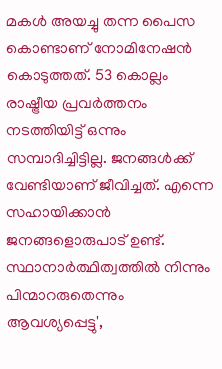മകള്‍ അയച്ചു തന്ന പൈസ കൊണ്ടാണ് നോമിനേഷന്‍ കൊടുത്തത്. 53 കൊല്ലം രാഷ്ട്രീയ പ്രവര്‍ത്തനം നടത്തിയിട്ട് ഒന്നും സമ്പാദിച്ചിട്ടില്ല. ജനങ്ങള്‍ക്ക് വേണ്ടിയാണ് ജീവിച്ചത്. എന്നെ സഹായിക്കാന്‍ ജനങ്ങളൊരുപാട് ഉണ്ട്. സ്ഥാനാര്‍ത്ഥിത്വത്തില്‍ നിന്നും പിന്മാറരുതെന്നും ആവശ്യപ്പെട്ടു',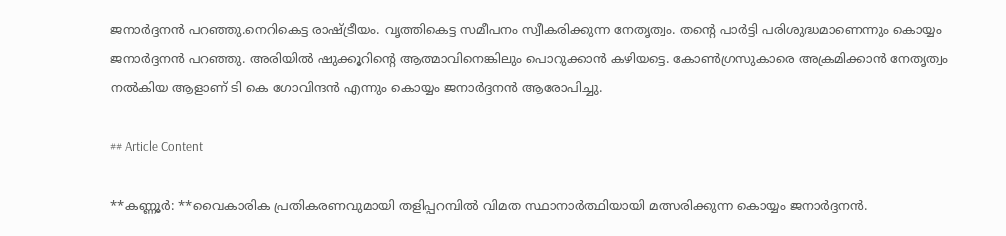ജനാർദ്ദനൻ പറഞ്ഞു.നെറികെട്ട രാഷ്ട്രീയം. വൃത്തികെട്ട സമീപനം സ്വീകരിക്കുന്ന നേതൃത്വം. തന്റെ പാര്‍ട്ടി പരിശുദ്ധമാണെന്നും കൊയ്യം ജനാര്‍ദ്ദനന്‍ പറഞ്ഞു. അരിയില്‍ ഷുക്കൂറിന്റെ ആത്മാവിനെങ്കിലും പൊറുക്കാന്‍ കഴിയട്ടെ. കോണ്‍ഗ്രസുകാരെ അക്രമിക്കാന്‍ നേതൃത്വം നല്‍കിയ ആളാണ് ടി കെ ഗോവിന്ദന്‍ എന്നും കൊയ്യം ജനാര്‍ദ്ദനന്‍ ആരോപിച്ചു.

## Article Content

**കണ്ണൂര്‍: **വൈകാരിക പ്രതികരണവുമായി തളിപ്പറമ്പില്‍ വിമത സ്ഥാനാര്‍ത്ഥിയായി മത്സരിക്കുന്ന കൊയ്യം ജനാര്‍ദ്ദനന്‍.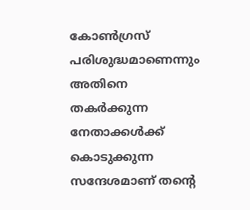കോണ്‍ഗ്രസ് പരിശുദ്ധമാണെന്നും അതിനെ തകര്‍ക്കുന്ന നേതാക്കള്‍ക്ക് കൊടുക്കുന്ന സന്ദേശമാണ് തന്റെ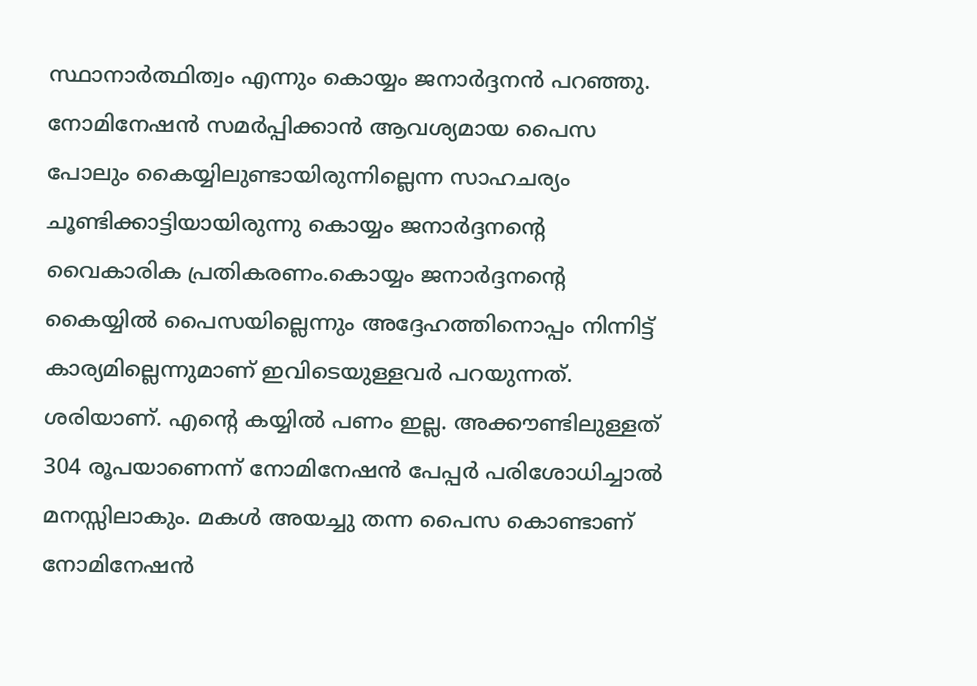സ്ഥാനാര്‍ത്ഥിത്വം എന്നും കൊയ്യം ജനാര്‍ദ്ദനന്‍ പറഞ്ഞു. നോമിനേഷന്‍ സമര്‍പ്പിക്കാന്‍ ആവശ്യമായ പൈസ പോലും കൈയ്യിലുണ്ടായിരുന്നില്ലെന്ന സാഹചര്യം ചൂണ്ടിക്കാട്ടിയായിരുന്നു കൊയ്യം ജനാര്‍ദ്ദനന്റെ വൈകാരിക പ്രതികരണം.കൊയ്യം ജനാര്‍ദ്ദനന്റെ കൈയ്യില്‍ പൈസയില്ലെന്നും അദ്ദേഹത്തിനൊപ്പം നിന്നിട്ട് കാര്യമില്ലെന്നുമാണ് ഇവിടെയുള്ളവര്‍ പറയുന്നത്. ശരിയാണ്. എന്റെ കയ്യില്‍ പണം ഇല്ല. അക്കൗണ്ടിലുള്ളത് 304 രൂപയാണെന്ന് നോമിനേഷന്‍ പേപ്പര്‍ പരിശോധിച്ചാല്‍ മനസ്സിലാകും. മകള്‍ അയച്ചു തന്ന പൈസ കൊണ്ടാണ് നോമിനേഷന്‍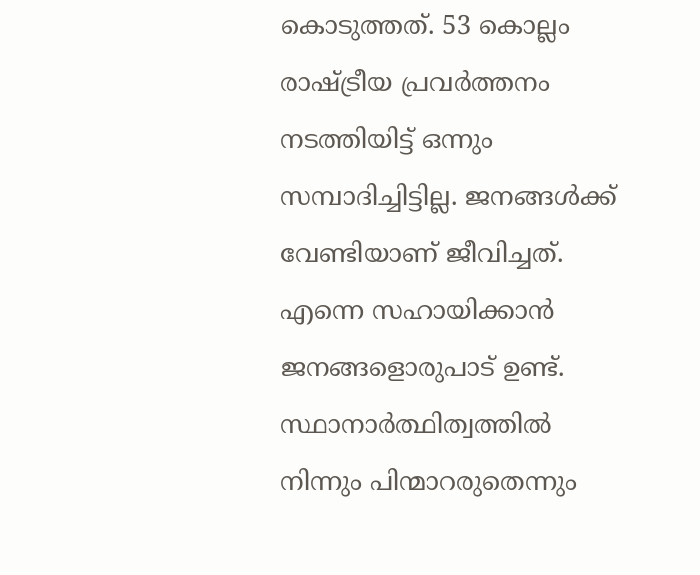കൊടുത്തത്. 53 കൊല്ലം രാഷ്ട്രീയ പ്രവര്‍ത്തനം നടത്തിയിട്ട് ഒന്നും സമ്പാദിച്ചിട്ടില്ല. ജനങ്ങള്‍ക്ക് വേണ്ടിയാണ് ജീവിച്ചത്. എന്നെ സഹായിക്കാന്‍ ജനങ്ങളൊരുപാട് ഉണ്ട്. സ്ഥാനാര്‍ത്ഥിത്വത്തില്‍ നിന്നും പിന്മാറരുതെന്നും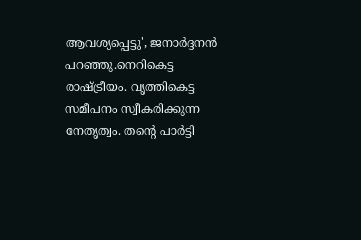ആവശ്യപ്പെട്ടു', ജനാർദ്ദനൻ പറഞ്ഞു.നെറികെട്ട രാഷ്ട്രീയം. വൃത്തികെട്ട സമീപനം സ്വീകരിക്കുന്ന നേതൃത്വം. തന്റെ പാര്‍ട്ടി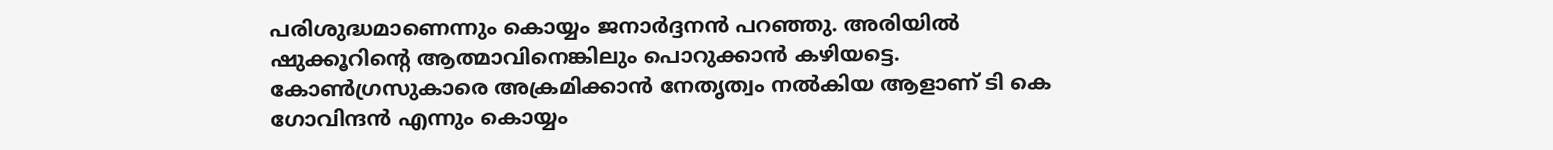പരിശുദ്ധമാണെന്നും കൊയ്യം ജനാര്‍ദ്ദനന്‍ പറഞ്ഞു. അരിയില്‍ ഷുക്കൂറിന്റെ ആത്മാവിനെങ്കിലും പൊറുക്കാന്‍ കഴിയട്ടെ. കോണ്‍ഗ്രസുകാരെ അക്രമിക്കാന്‍ നേതൃത്വം നല്‍കിയ ആളാണ് ടി കെ ഗോവിന്ദന്‍ എന്നും കൊയ്യം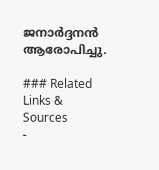ജനാര്‍ദ്ദനന്‍ ആരോപിച്ചു.

### Related Links & Sources
-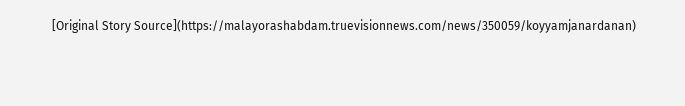[Original Story Source](https://malayorashabdam.truevisionnews.com/news/350059/koyyamjanardanan)